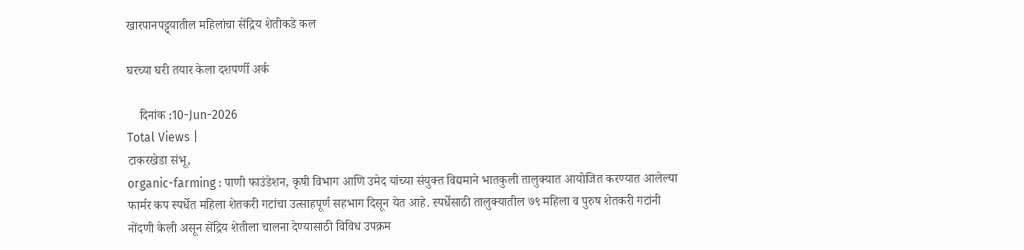खारपानपट्ट्यातील महिलांचा सेंद्रिय शेतीकडे कल

घरच्या घरी तयार केला दशपर्णी अर्क

    दिनांक :10-Jun-2026
Total Views |
टाकरखेडा संभू,
organic-farming : पाणी फाउंडेशन, कृषी विभाग आणि उमेद यांच्या संयुक्त विद्यमाने भातकुली तालुक्यात आयोजित करण्यात आलेल्या फार्मर कप स्पर्धेत महिला शेतकरी गटांचा उत्साहपूर्ण सहभाग दिसून येत आहे. स्पर्धेसाठी तालुक्यातील ७९ महिला व पुरुष शेतकरी गटांनी नोंदणी केली असून सेंद्रिय शेतीला चालना देण्यासाठी विविध उपक्रम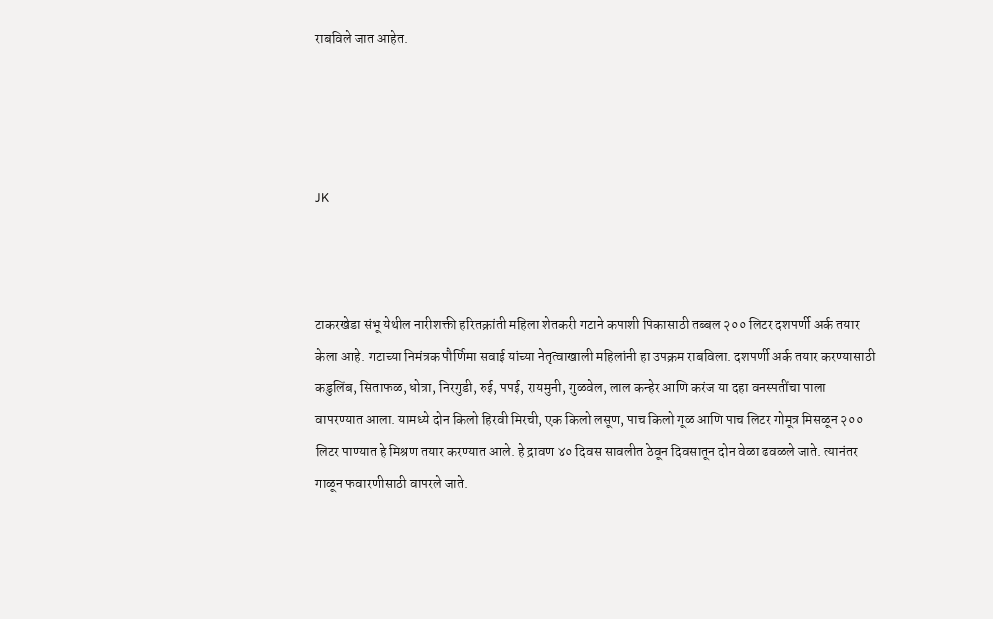राबविले जात आहेत.




JK



टाकरखेडा संभू येथील नारीशक्ती हरितक्रांती महिला शेतकरी गटाने कपाशी पिकासाठी तब्बल २०० लिटर दशपर्णी अर्क तयार केला आहे. गटाच्या निमंत्रक पौर्णिमा सवाई यांच्या नेतृत्वाखाली महिलांनी हा उपक्रम राबविला. दशपर्णी अर्क तयार करण्यासाठी कडुलिंब, सिताफळ, धोत्रा, निरगुडी, रुई, पपई, रायमुनी, गुळवेल, लाल कन्हेर आणि करंज या दहा वनस्पतींचा पाला वापरण्यात आला. यामध्ये दोन किलो हिरवी मिरची, एक किलो लसूण, पाच किलो गूळ आणि पाच लिटर गोमूत्र मिसळून २०० लिटर पाण्यात हे मिश्रण तयार करण्यात आले. हे द्रावण ४० दिवस सावलीत ठेवून दिवसातून दोन वेळा ढवळले जाते. त्यानंतर गाळून फवारणीसाठी वापरले जाते.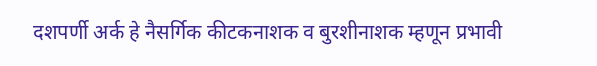दशपर्णी अर्क हे नैसर्गिक कीटकनाशक व बुरशीनाशक म्हणून प्रभावी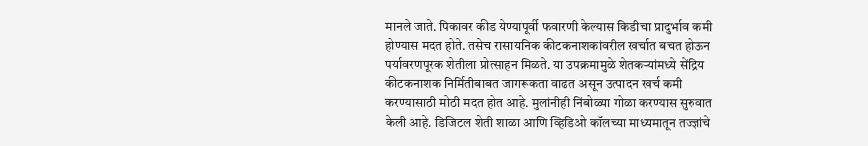मानले जाते. पिकावर कीड येण्यापूर्वी फवारणी केल्यास किडीचा प्रादुर्भाव कमी होण्यास मदत होते. तसेच रासायनिक कीटकनाशकांवरील खर्चात बचत होऊन पर्यावरणपूरक शेतीला प्रोत्साहन मिळते. या उपक्रमामुळे शेतकर्‍यांमध्ये सेंद्रिय कीटकनाशक निर्मितीबाबत जागरूकता वाढत असून उत्पादन खर्च कमी करण्यासाठी मोठी मदत होत आहे. मुलांनीही निंबोळ्या गोळा करण्यास सुरुवात केली आहे. डिजिटल शेती शाळा आणि व्हिडिओ कॉलच्या माध्यमातून तज्ज्ञांचे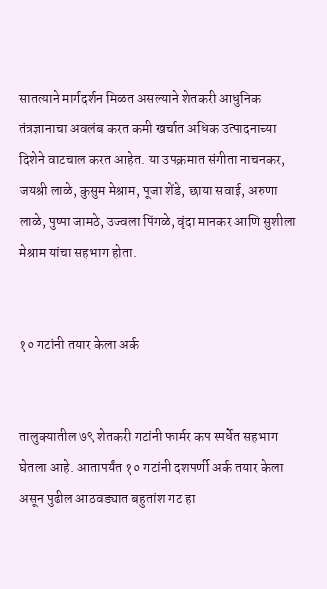सातत्याने मार्गदर्शन मिळत असल्याने शेतकरी आधुनिक तंत्रज्ञानाचा अवलंब करत कमी खर्चात अधिक उत्पादनाच्या दिशेने वाटचाल करत आहेत. या उपक्रमात संगीता नाचनकर, जयश्री लाळे, कुसुम मेश्राम, पूजा शेंडे, छाया सवाई, अरुणा लाळे, पुष्पा जामठे, उज्वला पिंगळे, वृंदा मानकर आणि सुशीला मेश्राम यांचा सहभाग होता.


१० गटांनी तयार केला अर्क


तालुक्यातील ७९ शेतकरी गटांनी फार्मर कप स्पर्धेत सहभाग घेतला आहे. आतापर्यंत १० गटांनी दशपर्णी अर्क तयार केला असून पुढील आठवड्यात बहुतांश गट हा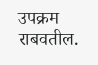उपक्रम राबवतील.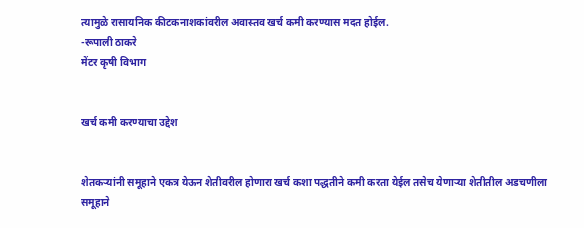त्यामुळे रासायनिक कीटकनाशकांवरील अवास्तव खर्च कमी करण्यास मदत होईल.
-रूपाली ठाकरे
मेंटर कृषी विभाग


खर्च कमी करण्याचा उद्देश


शेतकर्‍यांनी समूहाने एकत्र येऊन शेतीवरील होणारा खर्च कशा पद्धतीने कमी करता येईल तसेच येणार्‍या शेतीतील अडचणीला समूहाने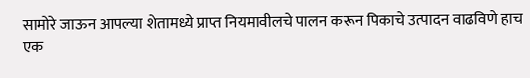सामोरे जाऊन आपल्या शेतामध्ये प्राप्त नियमावीलचे पालन करून पिकाचे उत्पादन वाढविणे हाच एक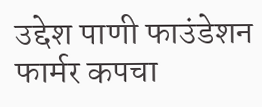उद्देश पाणी फाउंडेशन फार्मर कपचा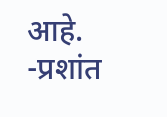आहे.
-प्रशांत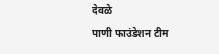देवळे
पाणी फाउंडेशन टीम